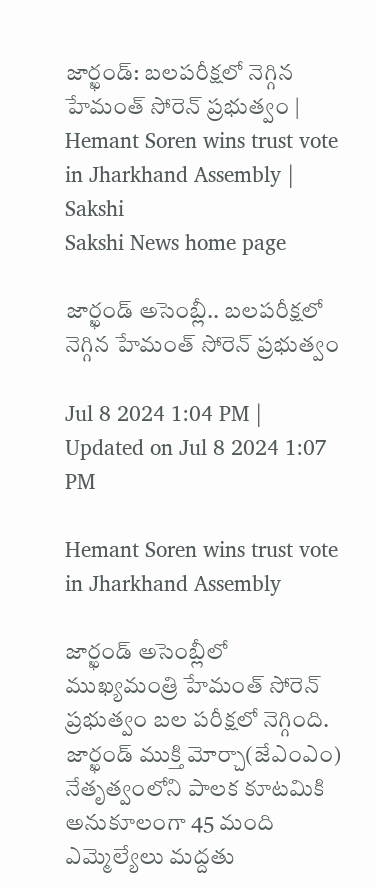జార్ఖండ్: బ‌ల‌ప‌రీక్ష‌లో నెగ్గిన హేమంత్ సోరెన్ ప్ర‌భుత్వం | Hemant Soren wins trust vote in Jharkhand Assembly | Sakshi
Sakshi News home page

జార్ఖండ్ అసెంబ్లీ.. బ‌ల‌ప‌రీక్ష‌లో నెగ్గిన హేమంత్ సోరెన్ ప్ర‌భుత్వం

Jul 8 2024 1:04 PM | Updated on Jul 8 2024 1:07 PM

Hemant Soren wins trust vote in Jharkhand Assembly

జార్ఖండ్‌ అసెంబ్లీలో ముఖ్యమంత్రి హేమంత్ సోరెన్ ప్ర‌భుత్వం బ‌ల ప‌రీక్ష‌లో నెగ్గింది. జార్ఖండ్ ముక్తి మోర్చా(జేఎంఎం) నేతృత్వంలోని పాలక కూట‌మికి అనుకూలంగా 45 మంది ఎమ్మెల్యేలు మ‌ద్ద‌తు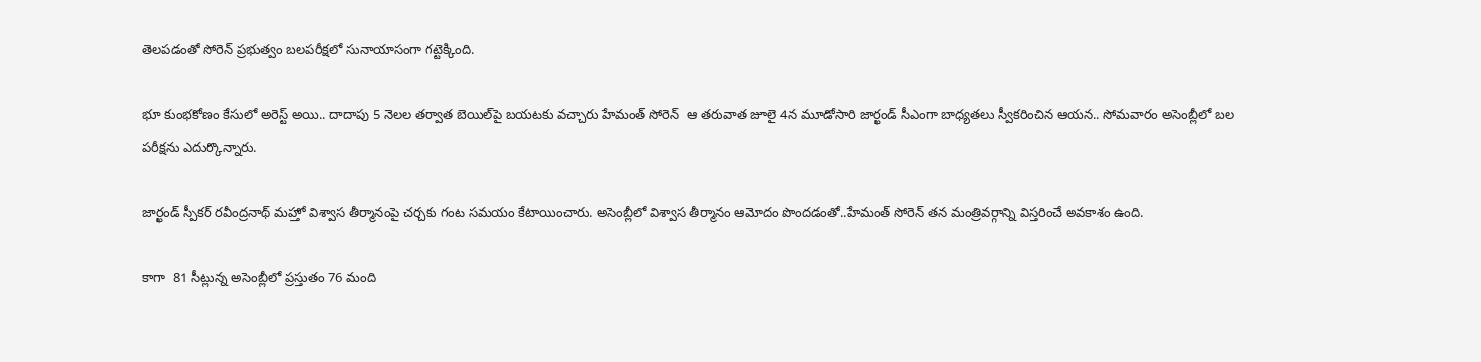తెల‌ప‌డంతో సోరెన్ ప్ర‌భుత్వం బ‌ల‌ప‌రీక్ష‌లో సునాయాసంగా గ‌ట్టెక్కింది.

భూ కుంభకోణం కేసులో అరెస్ట్ అయి.. దాదాపు 5 నెల‌ల త‌ర్వాత బెయిల్‌పై బ‌య‌ట‌కు వ‌చ్చారు హేమంత్ సోరెన్  ఆ త‌రువాత జూలై 4న మూడోసారి జార్ఖండ్ సీఎంగా బాధ్య‌త‌లు స్వీక‌రించిన ఆయ‌న‌.. సోమ‌వారం అసెంబ్లీలో బ‌ల ప‌రీక్ష‌ను ఎదుర్కొన్నారు.

జార్ఖండ్ స్పీకర్ రవీంద్రనాథ్ మహ్తో విశ్వాస తీర్మానంపై చర్చకు గంట సమయం కేటాయించారు. అసెంబ్లీలో విశ్వాస తీర్మానం ఆమోదం పొంద‌డంతో..హేమంత్ సోరెన్ తన మంత్రివర్గాన్ని విస్తరించే అవకాశం ఉంది.

కాగా  81 సీట్లున్న అసెంబ్లీలో ప్రస్తుతం 76 మంది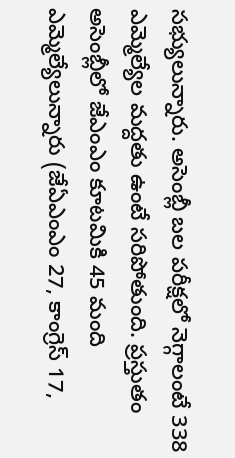సభ్యులున్నారు. అసెంబ్లీ బ‌ల ప‌రీక్ష‌లో నెగ్గాలంటే 338 ఎమ్మెల్యేల మ‌ద్ద‌తు ఉంటే స‌రిపోతుంది. ప్రస్తుతం అసెంబ్లీలో జేఎంఎం కూటమికి 45 మంది ఎమ్మెల్యేలున్నారు (జేఏఎంఎం 27, కాంగ్రెస్ 17,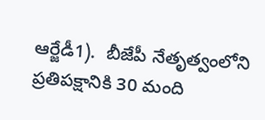ఆర్జేడీ1).  బీజేపీ నేతృత్వంలోని ప్రతిపక్షానికి 30 మంది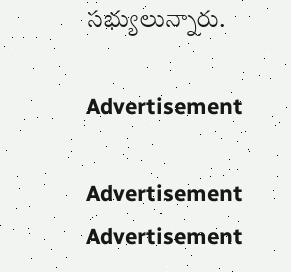సభ్యులున్నారు.

Advertisement

Advertisement
Advertisement